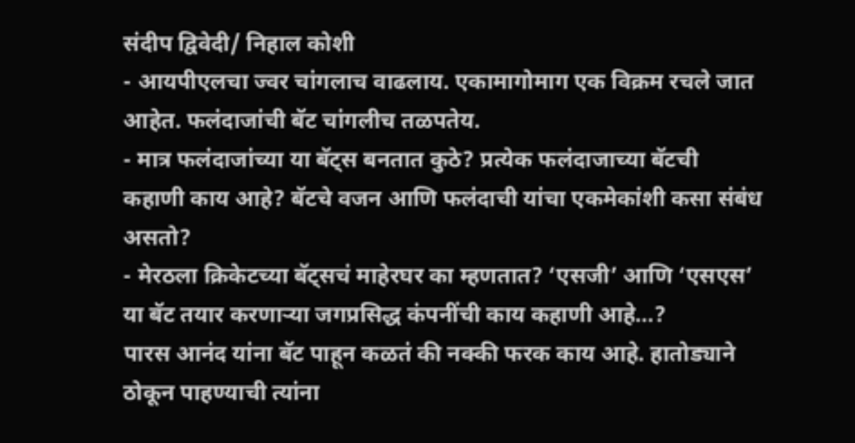संदीप द्विवेदी/ निहाल कोशी
- आयपीएलचा ज्वर चांगलाच वाढलाय. एकामागोमाग एक विक्रम रचले जात आहेत. फलंदाजांची बॅट चांगलीच तळपतेय.
- मात्र फलंदाजांच्या या बॅट्स बनतात कुठे? प्रत्येक फलंदाजाच्या बॅटची कहाणी काय आहे? बॅटचे वजन आणि फलंदाची यांचा एकमेकांशी कसा संबंध असतो?
- मेरठला क्रिकेटच्या बॅट्सचं माहेरघर का म्हणतात? ‘एसजी’ आणि ‘एसएस’ या बॅट तयार करणाऱ्या जगप्रसिद्ध कंपनींची काय कहाणी आहे…?
पारस आनंद यांना बॅट पाहून कळतं की नक्की फरक काय आहे. हातोड्याने ठोकून पाहण्याची त्यांना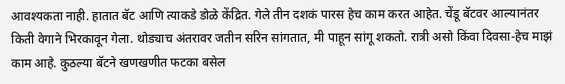आवश्यकता नाही. हातात बॅट आणि त्याकडे डोळे केंद्रित. गेले तीन दशकं पारस हेच काम करत आहेत. चेंडू बॅटवर आल्यानंतर किती वेगाने भिरकावून गेला. थोड्याच अंतरावर जतीन सरिन सांगतात, मी पाहून सांगू शकतो. रात्री असो किंवा दिवसा-हेच माझं काम आहे. कुठल्या बॅटने खणखणीत फटका बसेल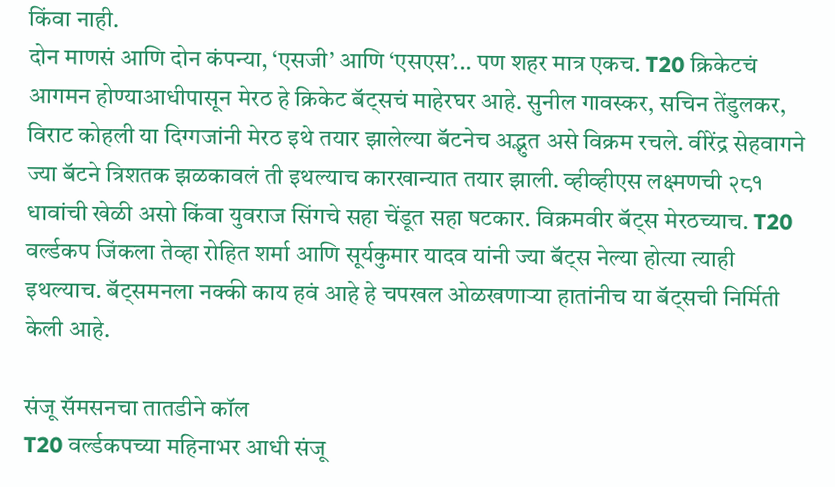किंवा नाही.
दोन माणसं आणि दोन कंपन्या, ‘एसजी’ आणि ‘एसएस’... पण शहर मात्र एकच. T20 क्रिकेटचं आगमन होण्याआधीपासून मेरठ हे क्रिकेट बॅट्सचं माहेरघर आहे. सुनील गावस्कर, सचिन तेंडुलकर, विराट कोहली या दिग्गजांनी मेरठ इथे तयार झालेल्या बॅटनेच अद्भुत असे विक्रम रचले. वीरेंद्र सेहवागने ज्या बॅटने त्रिशतक झळकावलं ती इथल्याच कारखान्यात तयार झाली. व्हीव्हीएस लक्ष्मणची २८१ धावांची खेळी असो किंवा युवराज सिंगचे सहा चेंडूत सहा षटकार. विक्रमवीर बॅट्स मेरठच्याच. T20 वर्ल्डकप जिंकला तेव्हा रोहित शर्मा आणि सूर्यकुमार यादव यांनी ज्या बॅट्स नेल्या होत्या त्याही इथल्याच. बॅट्समनला नक्की काय हवं आहे हे चपखल ओळखणाऱ्या हातांनीच या बॅट्सची निर्मिती केली आहे.

संजू सॅमसनचा तातडीने कॉल
T20 वर्ल्डकपच्या महिनाभर आधी संजू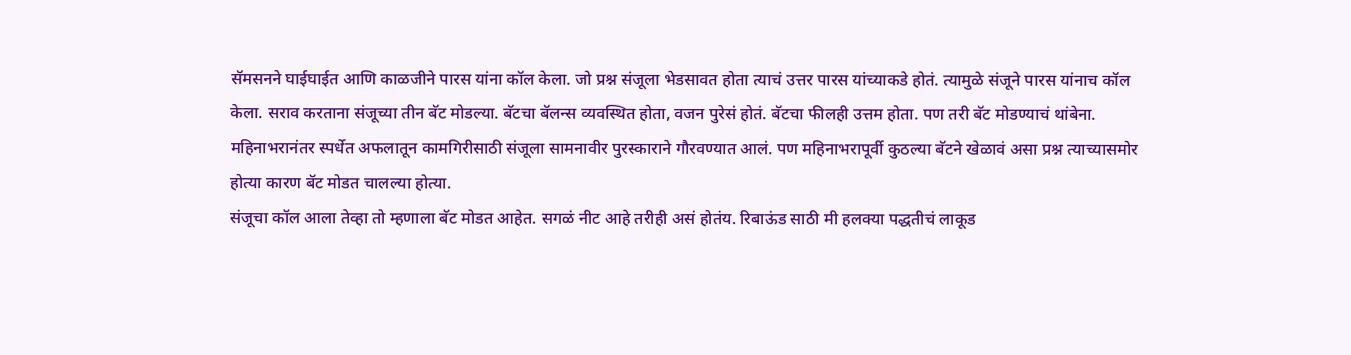सॅमसनने घाईघाईत आणि काळजीने पारस यांना कॉल केला. जो प्रश्न संजूला भेडसावत होता त्याचं उत्तर पारस यांच्याकडे होतं. त्यामुळे संजूने पारस यांनाच कॉल केला. सराव करताना संजूच्या तीन बॅट मोडल्या. बॅटचा बॅलन्स व्यवस्थित होता, वजन पुरेसं होतं. बॅटचा फीलही उत्तम होता. पण तरी बॅट मोडण्याचं थांबेना. महिनाभरानंतर स्पर्धेत अफलातून कामगिरीसाठी संजूला सामनावीर पुरस्काराने गौरवण्यात आलं. पण महिनाभरापूर्वी कुठल्या बॅटने खेळावं असा प्रश्न त्याच्यासमोर होत्या कारण बॅट मोडत चालल्या होत्या.
संजूचा कॉल आला तेव्हा तो म्हणाला बॅट मोडत आहेत. सगळं नीट आहे तरीही असं होतंय. रिबाऊंड साठी मी हलक्या पद्धतीचं लाकूड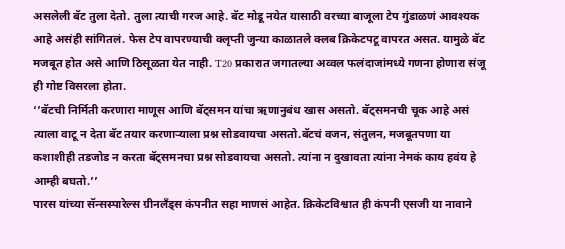असलेली बॅट तुला देतो. तुला त्याची गरज आहे. बॅट मोडू नयेत यासाठी वरच्या बाजूला टेप गुंडाळणं आवश्यक आहे असंही सांगितलं. फेस टेप वापरण्याची क्लृप्ती जुन्या काळातले क्लब क्रिकेटपटू वापरत असत. यामुळे बॅट मजबूत होत असे आणि ठिसूळता येत नाही. T20 प्रकारात जगातल्या अव्वल फलंदाजांमध्ये गणना होणारा संजू ही गोष्ट विसरला होता.
‘’बॅटची निर्मिती करणारा माणूस आणि बॅट्समन यांचा ऋणानुबंध खास असतो. बॅट्समनची चूक आहे असं त्याला वाटू न देता बॅट तयार करणाऱ्याला प्रश्न सोडवायचा असतो.बॅटचं वजन, संतुलन, मजबूतपणा या कशाशीही तडजोड न करता बॅट्समनचा प्रश्न सोडवायचा असतो. त्यांना न दुखावता त्यांना नेमकं काय हवंय हे आम्ही बघतो.’’
पारस यांच्या सॅन्सस्पारेल्स ग्रीनलँड्स कंपनीत सहा माणसं आहेत. क्रिकेटविश्वात ही कंपनी एसजी या नावाने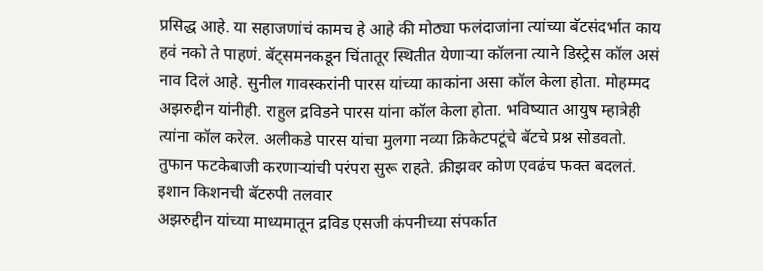प्रसिद्ध आहे. या सहाजणांचं कामच हे आहे की मोठ्या फलंदाजांना त्यांच्या बॅटसंदर्भात काय हवं नको ते पाहणं. बॅट्समनकडून चिंतातूर स्थितीत येणाऱ्या कॉलना त्याने डिस्ट्रेस कॉल असं नाव दिलं आहे. सुनील गावस्करांनी पारस यांच्या काकांना असा कॉल केला होता. मोहम्मद अझरुद्दीन यांनीही. राहुल द्रविडने पारस यांना कॉल केला होता. भविष्यात आयुष म्हात्रेही त्यांना कॉल करेल. अलीकडे पारस यांचा मुलगा नव्या क्रिकेटपटूंचे बॅटचे प्रश्न सोडवतो. तुफान फटकेबाजी करणाऱ्यांची परंपरा सुरू राहते. क्रीझवर कोण एवढंच फक्त बदलतं.
इशान किशनची बॅटरुपी तलवार
अझरुद्दीन यांच्या माध्यमातून द्रविड एसजी कंपनीच्या संपर्कात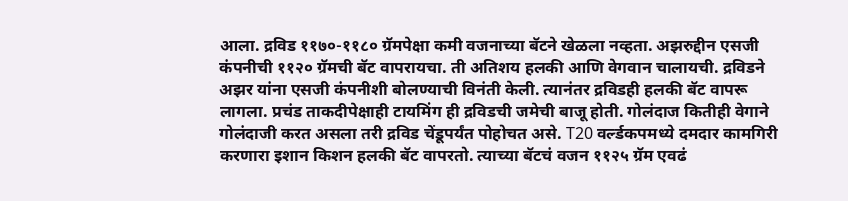आला. द्रविड ११७०-११८० ग्रॅमपेक्षा कमी वजनाच्या बॅटने खेळला नव्हता. अझरुद्दीन एसजी कंपनीची ११२० ग्रॅमची बॅट वापरायचा. ती अतिशय हलकी आणि वेगवान चालायची. द्रविडने अझर यांना एसजी कंपनीशी बोलण्याची विनंती केली. त्यानंतर द्रविडही हलकी बॅट वापरू लागला. प्रचंड ताकदीपेक्षाही टायमिंग ही द्रविडची जमेची बाजू होती. गोलंदाज कितीही वेगाने गोलंदाजी करत असला तरी द्रविड चेंडूपर्यंत पोहोचत असे. T20 वर्ल्डकपमध्ये दमदार कामगिरी करणारा इशान किशन हलकी बॅट वापरतो. त्याच्या बॅटचं वजन ११२५ ग्रॅम एवढं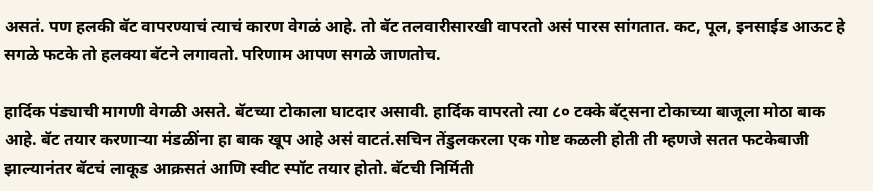असतं. पण हलकी बॅट वापरण्याचं त्याचं कारण वेगळं आहे. तो बॅट तलवारीसारखी वापरतो असं पारस सांगतात. कट, पूल, इनसाईड आऊट हे सगळे फटके तो हलक्या बॅटने लगावतो. परिणाम आपण सगळे जाणतोच.

हार्दिक पंड्याची मागणी वेगळी असते. बॅटच्या टोकाला घाटदार असावी. हार्दिक वापरतो त्या ८० टक्के बॅट्सना टोकाच्या बाजूला मोठा बाक आहे. बॅट तयार करणाऱ्या मंडळींना हा बाक खूप आहे असं वाटतं.सचिन तेंडुलकरला एक गोष्ट कळली होती ती म्हणजे सतत फटकेबाजी झाल्यानंतर बॅटचं लाकूड आक्रसतं आणि स्वीट स्पॉट तयार होतो. बॅटची निर्मिती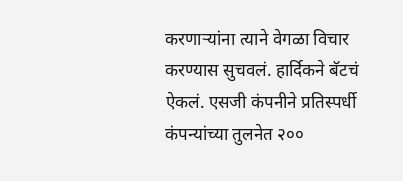करणाऱ्यांना त्याने वेगळा विचार करण्यास सुचवलं. हार्दिकने बॅटचं ऐकलं. एसजी कंपनीने प्रतिस्पर्धी कंपन्यांच्या तुलनेत २००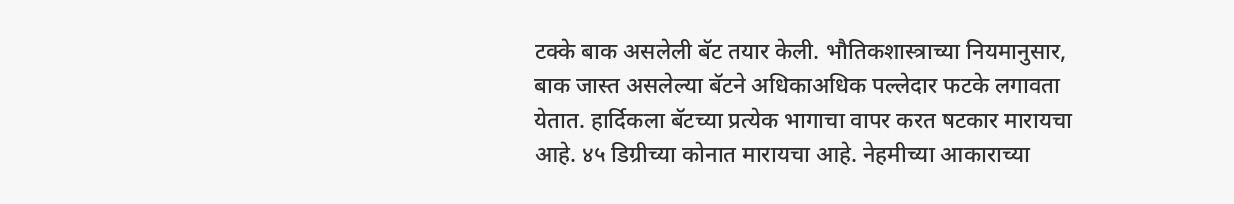टक्के बाक असलेली बॅट तयार केली. भौतिकशास्त्राच्या नियमानुसार, बाक जास्त असलेल्या बॅटने अधिकाअधिक पल्लेदार फटके लगावता येतात. हार्दिकला बॅटच्या प्रत्येक भागाचा वापर करत षटकार मारायचा आहे. ४५ डिग्रीच्या कोनात मारायचा आहे. नेहमीच्या आकाराच्या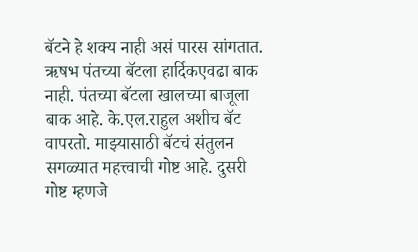बॅटने हे शक्य नाही असं पारस सांगतात.
ऋषभ पंतच्या बॅटला हार्दिकएवढा बाक नाही. पंतच्या बॅटला खालच्या बाजूला बाक आहे. के.एल.राहुल अशीच बॅट वापरतो. माझ्यासाठी बॅटचं संतुलन सगळ्यात महत्त्वाची गोष्ट आहे. दुसरी गोष्ट म्हणजे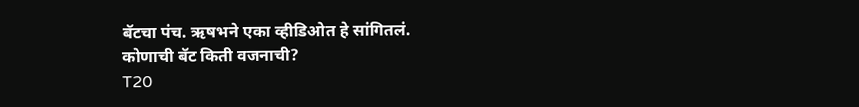बॅटचा पंच. ऋषभने एका व्हीडिओत हे सांगितलं.
कोणाची बॅट किती वजनाची?
T20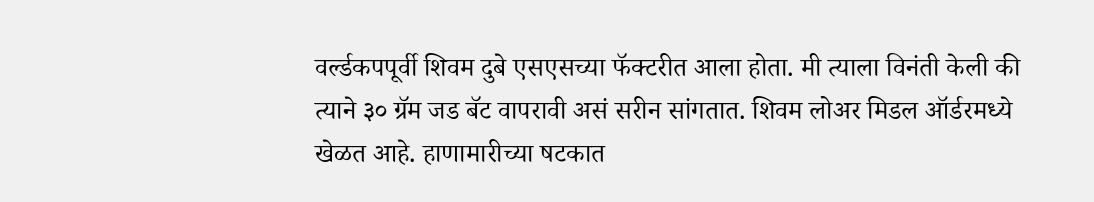वर्ल्डकपपूर्वी शिवम दुबे एसएसच्या फॅक्टरीत आला होता. मी त्याला विनंती केली की त्याने ३० ग्रॅम जड बॅट वापरावी असं सरीन सांगतात. शिवम लोअर मिडल ऑर्डरमध्ये खेळत आहे. हाणामारीच्या षटकात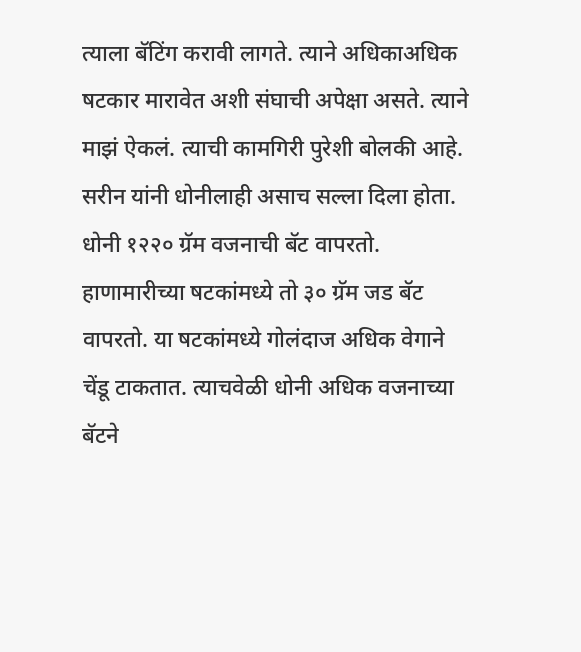त्याला बॅटिंग करावी लागते. त्याने अधिकाअधिक षटकार मारावेत अशी संघाची अपेक्षा असते. त्याने माझं ऐकलं. त्याची कामगिरी पुरेशी बोलकी आहे.
सरीन यांनी धोनीलाही असाच सल्ला दिला होता. धोनी १२२० ग्रॅम वजनाची बॅट वापरतो. हाणामारीच्या षटकांमध्ये तो ३० ग्रॅम जड बॅट वापरतो. या षटकांमध्ये गोलंदाज अधिक वेगाने चेंडू टाकतात. त्याचवेळी धोनी अधिक वजनाच्या बॅटने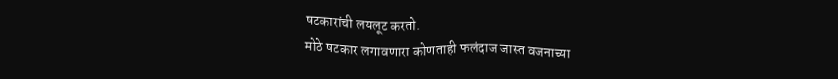षटकारांची लयलूट करतो.
मोठे षटकार लगावणारा कोणताही फलंदाज जास्त वजनाच्या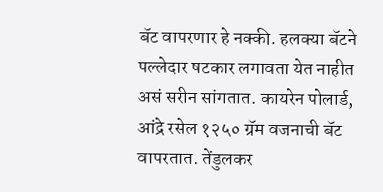बॅट वापरणार हे नक्की. हलक्या बॅटने पल्लेदार षटकार लगावता येत नाहीत असं सरीन सांगतात. कायरेन पोलार्ड, आंद्रे रसेल १२५० ग्रॅम वजनाची बॅट वापरतात. तेंडुलकर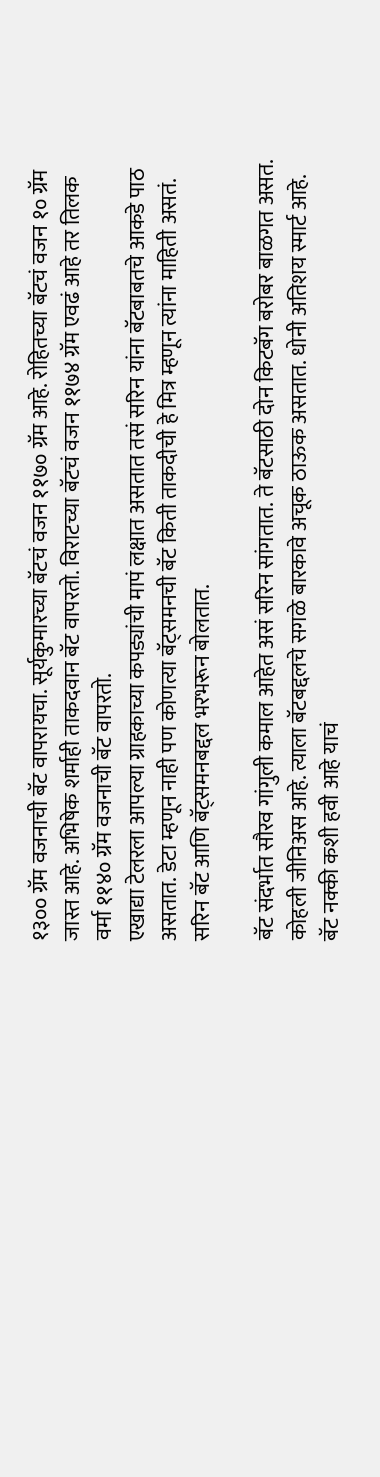१३०० ग्रॅम वजनाची बॅट वापरायचा. सूर्यकुमारच्या बॅटचं वजन ११७० ग्रॅम आहे. रोहितच्या बॅटचं वजन १० ग्रॅम जास्त आहे. अभिषेक शर्माही ताकदवान बॅट वापरतो. विराटच्या बॅटचं वजन ११७४ ग्रॅम एवढं आहे तर तिलक वर्मा ११४० ग्रॅम वजनाची बॅट वापरतो.
एखाद्या टेलरला आपल्या ग्राहकाच्या कपड्यांची मापं लक्षात असतात तसं सरिन यांना बॅटबाबतचे आकडे पाठ असतात. डेटा म्हणून नाही पण कोणत्या बॅट्समनची बॅट किती ताकदीची हे मित्र म्हणून त्यांना माहिती असतं. सरिन बॅट आणि बॅट्समनबद्दल भरभरून बोलतात.

बॅट संदर्भात सौरव गांगुली कमाल आहेत असं सरिन सांगतात. ते बॅटसाठी दोन किटबॅग बरोबर बाळगत असत. कोहली जीनिअस आहे. त्याला बॅटबद्दलचे सगळे बारकावे अचूक ठाऊक असतात. धोनी अतिशय स्मार्ट आहे. बॅट नक्की कशी हवी आहे याचं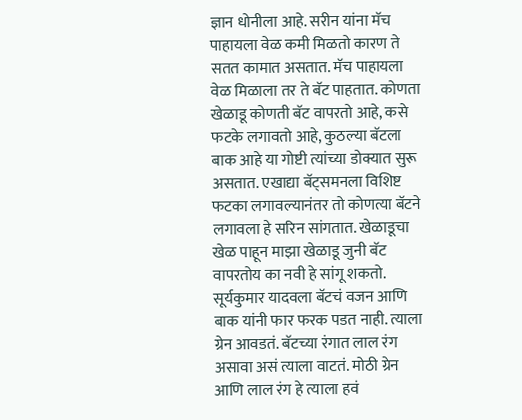ज्ञान धोनीला आहे. सरीन यांना मॅच पाहायला वेळ कमी मिळतो कारण ते सतत कामात असतात. मॅच पाहायला वेळ मिळाला तर ते बॅट पाहतात. कोणता खेळाडू कोणती बॅट वापरतो आहे, कसे फटके लगावतो आहे, कुठल्या बॅटला बाक आहे या गोष्टी त्यांच्या डोक्यात सुरू असतात. एखाद्या बॅट्समनला विशिष्ट फटका लगावल्यानंतर तो कोणत्या बॅटने लगावला हे सरिन सांगतात. खेळाडूचा खेळ पाहून माझा खेळाडू जुनी बॅट वापरतोय का नवी हे सांगू शकतो.
सूर्यकुमार यादवला बॅटचं वजन आणि बाक यांनी फार फरक पडत नाही. त्याला ग्रेन आवडतं. बॅटच्या रंगात लाल रंग असावा असं त्याला वाटतं. मोठी ग्रेन आणि लाल रंग हे त्याला हवं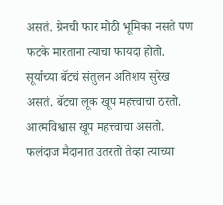असतं. ग्रेनची फार मोठी भूमिका नसते पण फटके मारताना त्याचा फायदा होतो. सूर्याच्या बॅटचं संतुलन अतिशय सुरेख असतं. बॅटचा लूक खूप महत्त्वाचा ठरतो. आत्मविश्वास खूप महत्त्वाचा असतो. फलंदाज मैदानात उतरतो तेव्हा त्याच्या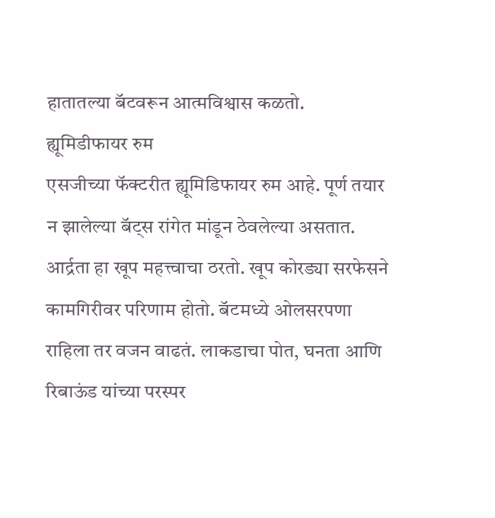हातातल्या बॅटवरून आत्मविश्वास कळतो.
ह्यूमिडीफायर रुम
एसजीच्या फॅक्टरीत ह्यूमिडिफायर रुम आहे. पूर्ण तयार न झालेल्या बॅट्स रांगेत मांडून ठेवलेल्या असतात. आर्द्रता हा खूप महत्त्वाचा ठरतो. खूप कोरड्या सरफेसने कामगिरीवर परिणाम होतो. बॅटमध्ये ओलसरपणा राहिला तर वजन वाढतं. लाकडाचा पोत, घनता आणि रिबाऊंड यांच्या परस्पर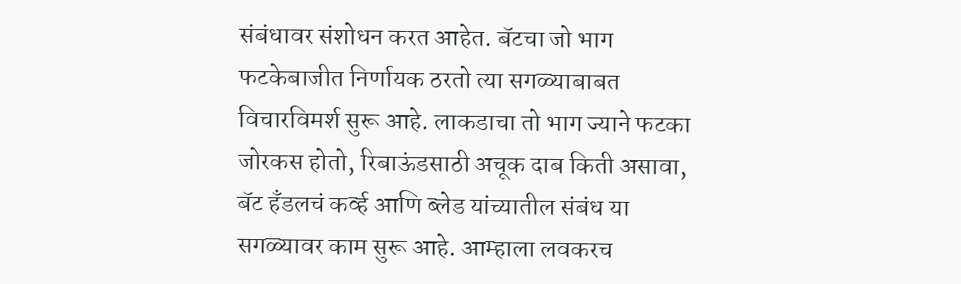संबंधावर संशोधन करत आहेत. बॅटचा जो भाग फटकेबाजीत निर्णायक ठरतो त्या सगळ्याबाबत विचारविमर्श सुरू आहे. लाकडाचा तो भाग ज्याने फटका जोरकस होतो, रिबाऊंडसाठी अचूक दाब किती असावा, बॅट हँडलचं कर्व्ह आणि ब्लेड यांच्यातील संबंध या सगळ्यावर काम सुरू आहे. आम्हाला लवकरच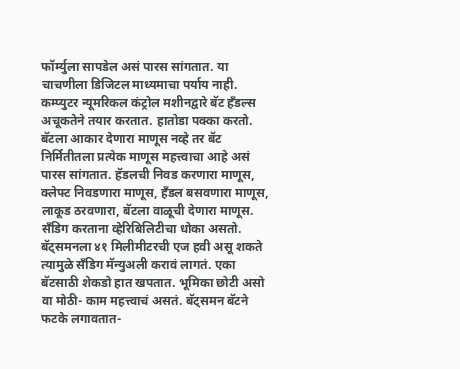फॉर्म्युला सापडेल असं पारस सांगतात. या चाचणीला डिजिटल माध्यमाचा पर्याय नाही. कम्प्युटर न्यूमरिकल कंट्रोल मशीनद्वारे बॅट हँडल्स अचूकतेने तयार करतात. हातोडा पक्का करतो.
बॅटला आकार देणारा माणूस नव्हे तर बॅट निर्मितीतला प्रत्येक माणूस महत्त्वाचा आहे असं पारस सांगतात. हॅडलची निवड करणारा माणूस, क्लेफ्ट निवडणारा माणूस, हँडल बसवणारा माणूस, लाकूड ठरवणारा, बॅटला वाळूची देणारा माणूस. सँडिग करताना व्हेरिबिलिटीचा धोका असतो. बॅट्समनला ४१ मिलीमीटरची एज हवी असू शकते त्यामुळे सँडिग मॅन्युअली करावं लागतं. एका बॅटसाठी शेकडो हात खपतात. भूमिका छोटी असो वा मोठी- काम महत्त्वाचं असतं. बॅट्समन बॅटने फटके लगावतात-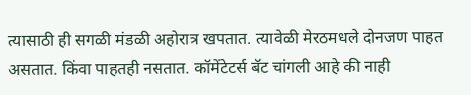त्यासाठी ही सगळी मंडळी अहोरात्र खपतात. त्यावेळी मेरठमधले दोनजण पाहत असतात. किंवा पाहतही नसतात. कॉमेंटेटर्स बॅट चांगली आहे की नाही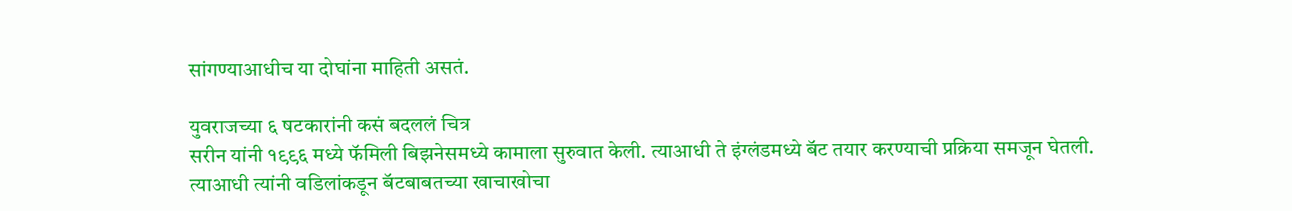सांगण्याआधीच या दोघांना माहिती असतं.

युवराजच्या ६ षटकारांनी कसं बदललं चित्र
सरीन यांनी १९९६ मध्ये फॅमिली बिझनेसमध्ये कामाला सुरुवात केली. त्याआधी ते इंग्लंडमध्ये बॅट तयार करण्याची प्रक्रिया समजून घेतली. त्याआधी त्यांनी वडिलांकडून बॅटबाबतच्या खाचाखोचा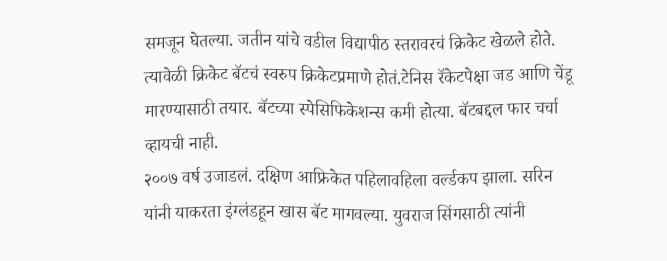समजून घेतल्या. जतीन यांचे वडील विद्यापीठ स्तरावरचं क्रिकेट खेळले होते. त्यावेळी क्रिकेट बॅटचं स्वरुप क्रिकेटप्रमाणे होतं.टेनिस रॅकेटपेक्षा जड आणि चेंडू मारण्यासाठी तयार. बॅटच्या स्पेसिफिकेशन्स कमी होत्या. बॅटबद्दल फार चर्चा व्हायची नाही.
२००७ वर्ष उजाडलं. दक्षिण आफ्रिकेत पहिलावहिला वर्ल्डकप झाला. सरिन यांनी याकरता इंग्लंडहून खास बॅट मागवल्या. युवराज सिंगसाठी त्यांनी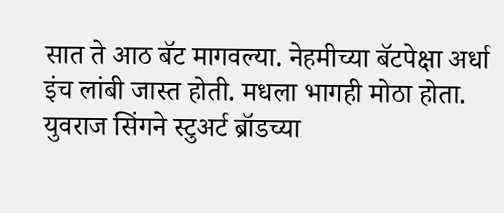सात ते आठ बॅट मागवल्या. नेहमीच्या बॅटपेक्षा अर्धा इंच लांबी जास्त होती. मधला भागही मोठा होता. युवराज सिंगने स्टुअर्ट ब्रॉडच्या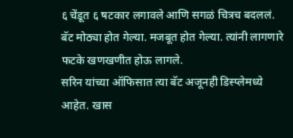६ चेंडूत ६ षटकार लगावले आणि सगळं चित्रच बदललं. बॅट मोठ्या होत गेल्या. मजबूत होत गेल्या. त्यांनी लागणारे फटके खणखणीत होऊ लागले.
सरिन यांच्या ऑफिसात त्या बॅट अजूनही डिस्प्लेमध्ये आहेत. खास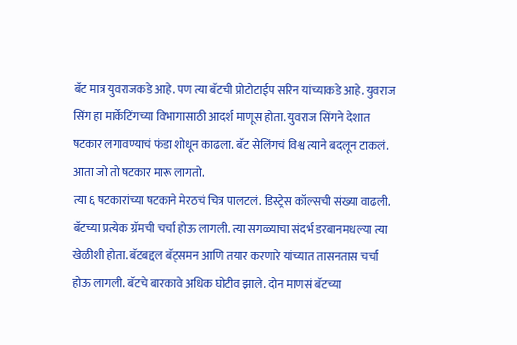बॅट मात्र युवराजकडे आहे. पण त्या बॅटची प्रोटोटाईप सरिन यांच्याकडे आहे. युवराज सिंग हा मार्केटिंगच्या विभागासाठी आदर्श माणूस होता. युवराज सिंगने देशात षटकार लगावण्याचं फंडा शोधून काढला. बॅट सेलिंगचं विश्व त्याने बदलून टाकलं. आता जो तो षटकार मारू लागतो.
त्या ६ षटकारांच्या षटकाने मेरठचं चित्र पालटलं. डिस्ट्रेस कॉल्सची संख्या वाढली. बॅटच्या प्रत्येक ग्रॅमची चर्चा होऊ लागली. त्या सगळ्याचा संदर्भ डरबानमधल्या त्या खेळीशी होता. बॅटबद्दल बॅट्समन आणि तयार करणारे यांच्यात तासनतास चर्चा होऊ लागली. बॅटचे बारकावे अधिक घोटीव झाले. दोन माणसं बॅटच्या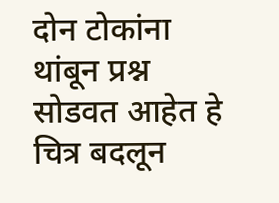दोन टोकांना थांबून प्रश्न सोडवत आहेत हे चित्र बदलून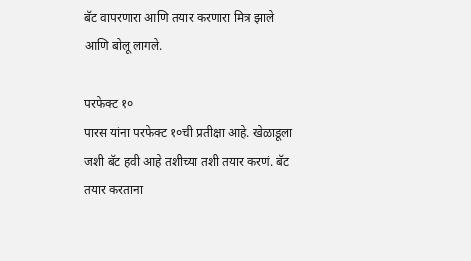बॅट वापरणारा आणि तयार करणारा मित्र झाले आणि बोलू लागले.

परफेक्ट १०
पारस यांना परफेक्ट १०ची प्रतीक्षा आहे. खेळाडूला जशी बॅट हवी आहे तशीच्या तशी तयार करणं. बॅट तयार करताना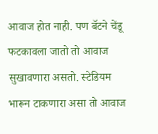आवाज होत नाही. पण बॅटने चेंडू फटकावला जातो तो आवाज सुखावणारा असतो. स्टेडियम भारून टाकणारा असा तो आवाज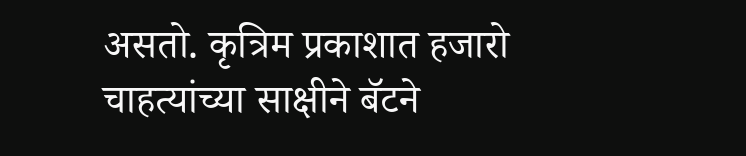असतो. कृत्रिम प्रकाशात हजारो चाहत्यांच्या साक्षीने बॅटने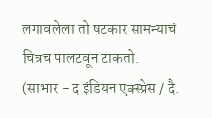लगावलेला तो षटकार सामन्याचं चित्रच पालटवून टाकतो.
(साभार - द इंडियन एक्स्प्रेस / दै.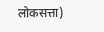लोकसत्ता)